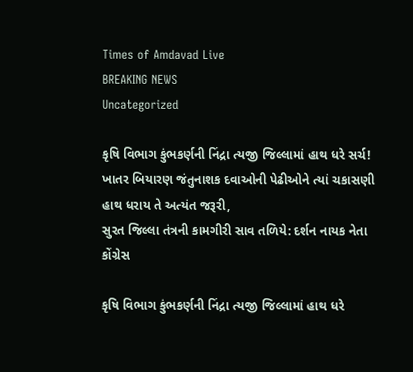Times of Amdavad Live
BREAKING NEWS
Uncategorized

કૃષિ વિભાગ કુંભકર્ણની નિંદ્રા ત્યજી જિલ્લામાં હાથ ધરે સર્ચ!
ખાતર બિયારણ જંતુનાશક દવાઓની પેઢીઓને ત્યાં ચકાસણી હાથ ધરાય તે અત્યંત જરૂરી,
સુરત જિલ્લા તંત્રની કામગીરી સાવ તળિયે: દર્શન નાયક નેતા કોંગ્રેસ

કૃષિ વિભાગ કુંભકર્ણની નિંદ્રા ત્યજી જિલ્લામાં હાથ ધરે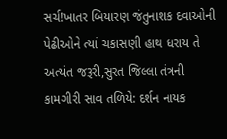સર્ચ!ખાતર બિયારણ જંતુનાશક દવાઓની પેઢીઓને ત્યાં ચકાસણી હાથ ધરાય તે અત્યંત જરૂરી,સુરત જિલ્લા તંત્રની કામગીરી સાવ તળિયે: દર્શન નાયક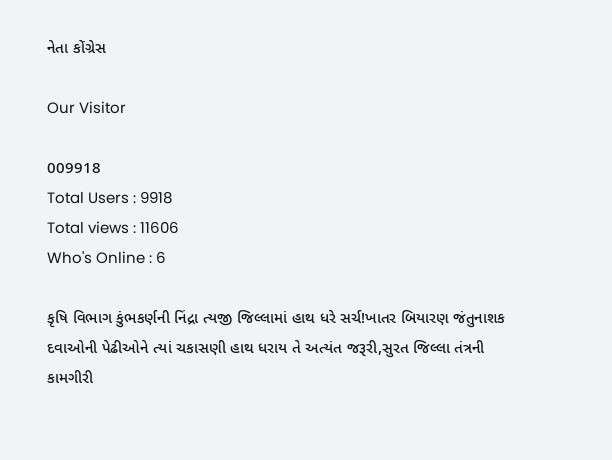નેતા કોંગ્રેસ

Our Visitor

009918
Total Users : 9918
Total views : 11606
Who's Online : 6

કૃષિ વિભાગ કુંભકર્ણની નિંદ્રા ત્યજી જિલ્લામાં હાથ ધરે સર્ચ!ખાતર બિયારણ જંતુનાશક દવાઓની પેઢીઓને ત્યાં ચકાસણી હાથ ધરાય તે અત્યંત જરૂરી,સુરત જિલ્લા તંત્રની કામગીરી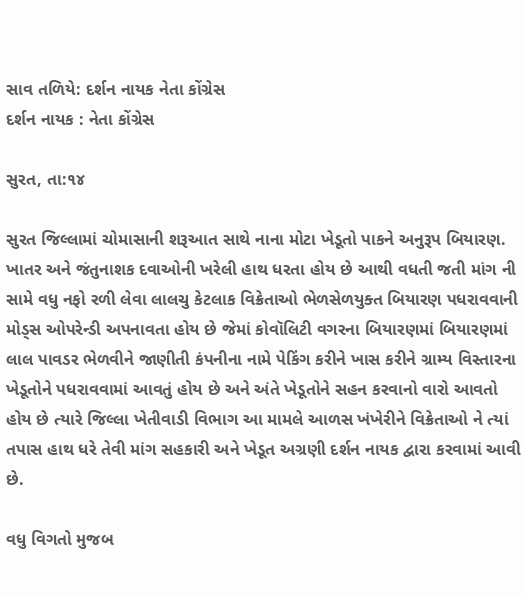સાવ તળિયે: દર્શન નાયક નેતા કોંગ્રેસ
દર્શન નાયક : નેતા કોંગ્રેસ

સુરત, તા:૧૪

સુરત જિલ્લામાં ચોમાસાની શરૂઆત સાથે નાના મોટા ખેડૂતો પાકને અનુરૂપ બિયારણ. ખાતર અને જંતુનાશક દવાઓની ખરેલી હાથ ધરતા હોય છે આથી વધતી જતી માંગ ની સામે વધુ નફો રળી લેવા લાલચુ કેટલાક વિક્રેતાઓ ભેળસેળયુક્ત બિયારણ પધરાવવાની મોડ્સ ઓપરેન્ડી અપનાવતા હોય છે જેમાં કોવૉલિટી વગરના બિયારણમાં બિયારણમાં લાલ પાવડર ભેળવીને જાણીતી કંપનીના નામે પેકિંગ કરીને ખાસ કરીને ગ્રામ્ય વિસ્તારના ખેડૂતોને પધરાવવામાં આવતું હોય છે અને અંતે ખેડૂતોને સહન કરવાનો વારો આવતો હોય છે ત્યારે જિલ્લા ખેતીવાડી વિભાગ આ મામલે આળસ ખંખેરીને વિક્રેતાઓ ને ત્યાં તપાસ હાથ ધરે તેવી માંગ સહકારી અને ખેડૂત અગ્રણી દર્શન નાયક દ્વારા કરવામાં આવી છે.

વધુ વિગતો મુજબ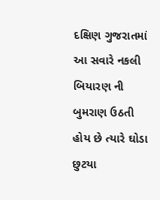દક્ષિણ ગુજરાતમાં આ સવારે નકલી બિયારણ ની બુમરાણ ઉઠતી હોય છે ત્યારે ઘોડા છુટયા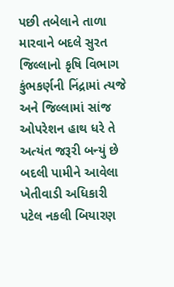પછી તબેલાને તાળા મારવાને બદલે સુરત જિલ્લાનો કૃષિ વિભાગ કુંભકર્ણની નિંદ્રામાં ત્યજે અને જિલ્લામાં સાંજ ઓપરેશન હાથ ધરે તે અત્યંત જરૂરી બન્યું છે બદલી પામીને આવેલા ખેતીવાડી અધિકારી પટેલ નકલી બિયારણ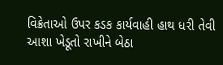વિક્રેતાઓ ઉપર કડક કાર્યવાહી હાથ ધરી તેવી આશા ખેડૂતો રાખીને બેઠા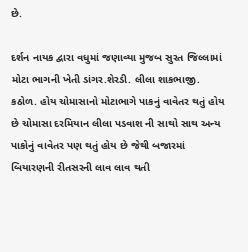છે.

દર્શન નાયક દ્વારા વધુમાં જણાવ્યા મુજબ સુરત જિલ્લામાં મોટા ભાગની ખેતી ડાંગર.શેરડી. લીલા શાકભાજી. કઠોળ. હોય ચોમાસાનો મોટાભાગે પાકનું વાવેતર થતું હોય છે ચોમાસા દરમિયાન લીલા પડવાશ ની સાથો સાથ અન્ય પાકોનું વાવેતર પણ થતું હોય છે જેથી બજારમાં બિયારણની રીતસરની લાવ લાવ થતી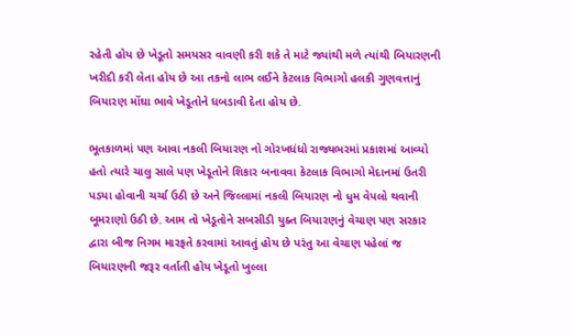રહેતી હોય છે ખેડૂતો સમયસર વાવણી કરી શકે તે માટે જ્યાંથી મળે ત્યાંથી બિયારણની ખરીદી કરી લેતા હોય છે આ તકનો લાભ લઈને કેટલાક વિભાગો હલકી ગુણવત્તાનું બિયારણ મોંઘા ભાવે ખેડૂતોને ધબડાવી દેતા હોય છે.

ભૂતકાળમાં પણ આવા નકલી બિયારણ નો ગોરખધંધો રાજ્યભરમાં પ્રકાશમાં આવ્યો હતો ત્યારે ચાલુ સાલે પણ ખેડૂતોને શિકાર બનાવવા કેટલાક વિભાગો મેદાનમાં ઉતરી પડયા હોવાની ચર્ચા ઉઠી છે અને જિલ્લામાં નકલી બિયારણ નો ધુમ વેપલો થવાની બૂમરાણો ઉઠી છે. આમ તો ખેડૂતોને સબસીડી યુક્ત બિયારણનું વેચાણ પણ સરકાર દ્વારા બીજ નિગમ મારફતે કરવામાં આવતું હોય છે પરંતુ આ વેચાણ પહેલાં જ બિયારણની જરૂર વર્તાતી હોય ખેડૂતો ખુલ્લા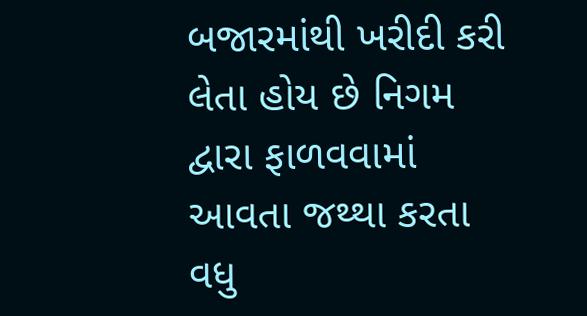બજારમાંથી ખરીદી કરી લેતા હોય છે નિગમ દ્વારા ફાળવવામાં આવતા જથ્થા કરતા વધુ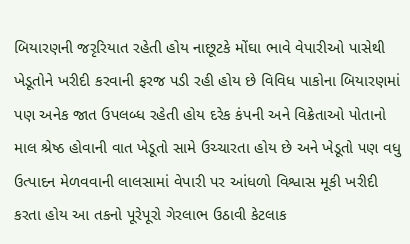બિયારણની જરૃરિયાત રહેતી હોય નાછૂટકે મોંઘા ભાવે વેપારીઓ પાસેથી ખેડૂતોને ખરીદી કરવાની ફરજ પડી રહી હોય છે વિવિધ પાકોના બિયારણમાં પણ અનેક જાત ઉપલબ્ધ રહેતી હોય દરેક કંપની અને વિક્રેતાઓ પોતાનો માલ શ્રેષ્ઠ હોવાની વાત ખેડૂતો સામે ઉચ્ચારતા હોય છે અને ખેડૂતો પણ વધુ ઉત્પાદન મેળવવાની લાલસામાં વેપારી પર આંધળો વિશ્વાસ મૂકી ખરીદી કરતા હોય આ તકનો પૂરેપૂરો ગેરલાભ ઉઠાવી કેટલાક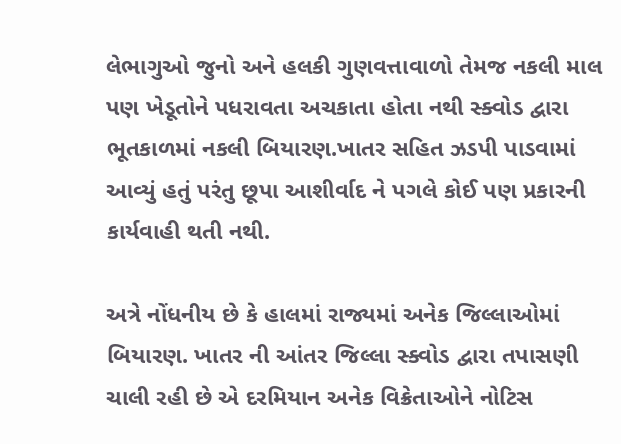લેભાગુઓ જુનો અને હલકી ગુણવત્તાવાળો તેમજ નકલી માલ પણ ખેડૂતોને પધરાવતા અચકાતા હોતા નથી સ્ક્વોડ દ્વારા ભૂતકાળમાં નકલી બિયારણ.ખાતર સહિત ઝડપી પાડવામાં આવ્યું હતું પરંતુ છૂપા આશીર્વાદ ને પગલે કોઈ પણ પ્રકારની કાર્યવાહી થતી નથી.

અત્રે નોંધનીય છે કે હાલમાં રાજ્યમાં અનેક જિલ્લાઓમાં બિયારણ. ખાતર ની આંતર જિલ્લા સ્ક્વોડ દ્વારા તપાસણી ચાલી રહી છે એ દરમિયાન અનેક વિક્રેતાઓને નોટિસ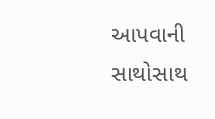આપવાની સાથોસાથ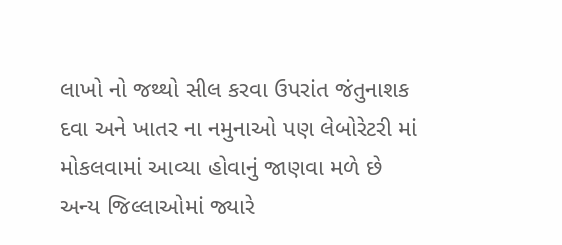લાખો નો જથ્થો સીલ કરવા ઉપરાંત જંતુનાશક દવા અને ખાતર ના નમુનાઓ પણ લેબોરેટરી માં મોકલવામાં આવ્યા હોવાનું જાણવા મળે છે અન્ય જિલ્લાઓમાં જ્યારે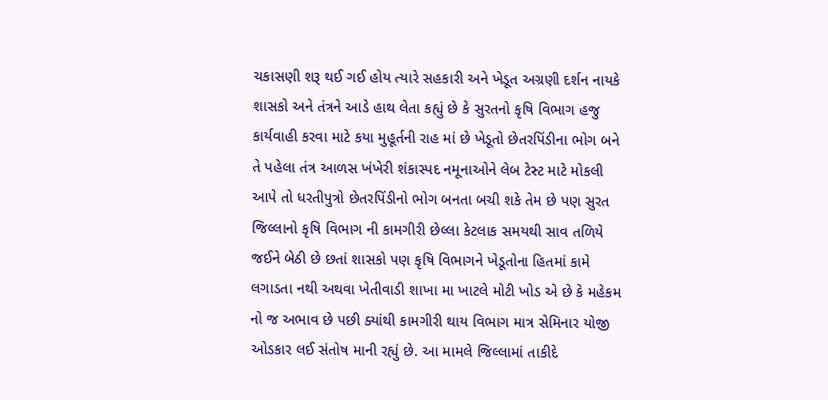ચકાસણી શરૂ થઈ ગઈ હોય ત્યારે સહકારી અને ખેડૂત અગ્રણી દર્શન નાયકે શાસકો અને તંત્રને આડે હાથ લેતા કહ્યું છે કે સુરતનો કૃષિ વિભાગ હજુ કાર્યવાહી કરવા માટે કયા મુહૂર્તની રાહ માં છે ખેડૂતો છેતરપિંડીના ભોગ બને તે પહેલા તંત્ર આળસ ખંખેરી શંકાસ્પદ નમૂનાઓને લેબ ટેસ્ટ માટે મોકલી આપે તો ધરતીપુત્રો છેતરપિંડીનો ભોગ બનતા બચી શકે તેમ છે પણ સુરત જિલ્લાનો કૃષિ વિભાગ ની કામગીરી છેલ્લા કેટલાક સમયથી સાવ તળિયે જઈને બેઠી છે છતાં શાસકો પણ કૃષિ વિભાગને ખેડૂતોના હિતમાં કામે લગાડતા નથી અથવા ખેતીવાડી શાખા મા ખાટલે મોટી ખોડ એ છે કે મહેકમ નો જ અભાવ છે પછી ક્યાંથી કામગીરી થાય વિભાગ માત્ર સેમિનાર યોજી ઓડકાર લઈ સંતોષ માની રહ્યું છે. આ મામલે જિલ્લામાં તાકીદે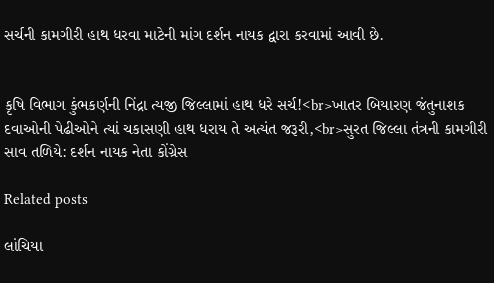સર્ચની કામગીરી હાથ ધરવા માટેની માંગ દર્શન નાયક દ્વારા કરવામાં આવી છે.


કૃષિ વિભાગ કુંભકર્ણની નિંદ્રા ત્યજી જિલ્લામાં હાથ ધરે સર્ચ!<br>ખાતર બિયારણ જંતુનાશક દવાઓની પેઢીઓને ત્યાં ચકાસણી હાથ ધરાય તે અત્યંત જરૂરી,<br>સુરત જિલ્લા તંત્રની કામગીરી સાવ તળિયે: દર્શન નાયક નેતા કોંગ્રેસ

Related posts

લાંચિયા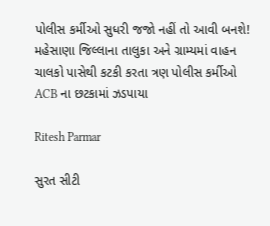પોલીસ કર્મીઓ સુધરી જજો નહીં તો આવી બનશે! મહેસાણા જિલ્લાના તાલુકા અને ગ્રામ્યમાં વાહન ચાલકો પાસેથી કટકી કરતા ત્રણ પોલીસ કર્મીઓ ACB ના છટકામાં ઝડપાયા

Ritesh Parmar

સુરત સીટી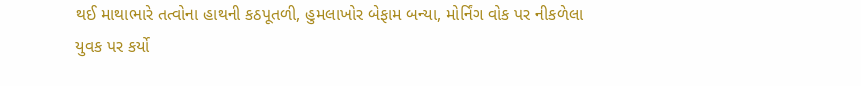થઈ માથાભારે તત્વોના હાથની કઠપૂતળી, હુમલાખોર બેફામ બન્યા, મોર્નિંગ વોક પર નીકળેલા યુવક પર કર્યો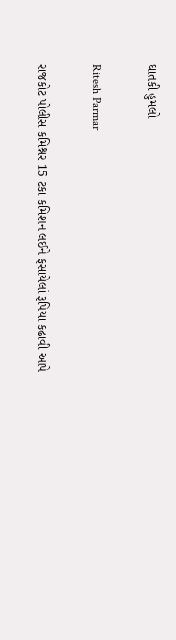ઘાતકી હુમલો

Ritesh Parmar

રાજકોટ પોલીસ કમિશ્નર 15 ટકા કમિશન લઈને ફસાયેલાં રૂપિયા કઢાવી આપે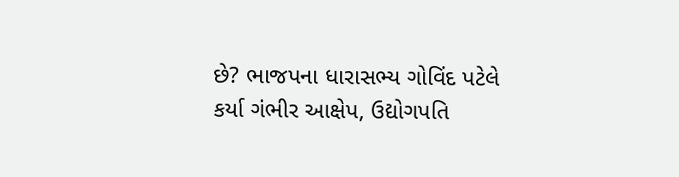છે? ભાજપના ધારાસભ્ય ગોવિંદ પટેલે કર્યા ગંભીર આક્ષેપ, ઉદ્યોગપતિ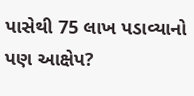પાસેથી 75 લાખ પડાવ્યાનો પણ આક્ષેપ?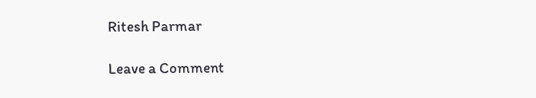Ritesh Parmar

Leave a Comment